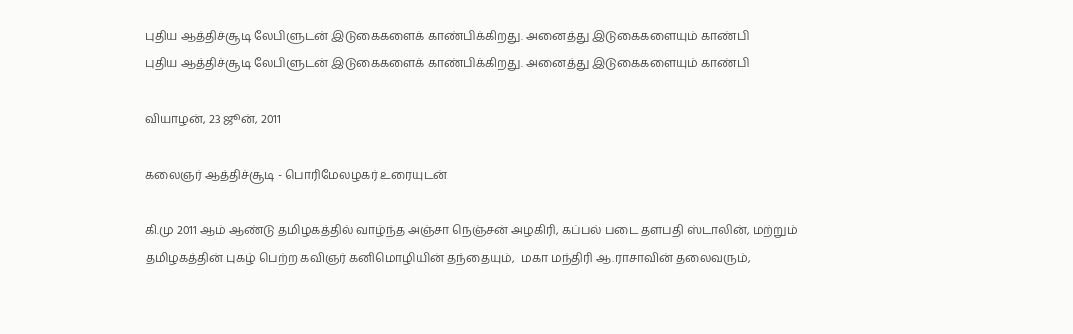புதிய ஆத்திச்சூடி லேபிளுடன் இடுகைகளைக் காண்பிக்கிறது. அனைத்து இடுகைகளையும் காண்பி
புதிய ஆத்திச்சூடி லேபிளுடன் இடுகைகளைக் காண்பிக்கிறது. அனைத்து இடுகைகளையும் காண்பி

வியாழன், 23 ஜூன், 2011

கலைஞர் ஆத்திச்சூடி - பொரிமேலழகர் உரையுடன்

கி.மு 2011 ஆம் ஆண்டு தமிழகத்தில் வாழ்ந்த அஞ்சா நெஞ்சன் அழகிரி, கப்பல் படை தளபதி ஸ்டாலின், மற்றும் தமிழகத்தின் புகழ் பெற்ற கவிஞர் கனிமொழியின் தந்தையும்,  மகா மந்திரி ஆ.ராசாவின் தலைவரும்,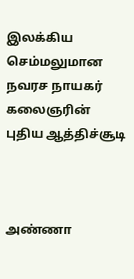இலக்கிய செம்மலுமான நவரச நாயகர் கலைஞரின் புதிய ஆத்திச்சூடி



அண்ணா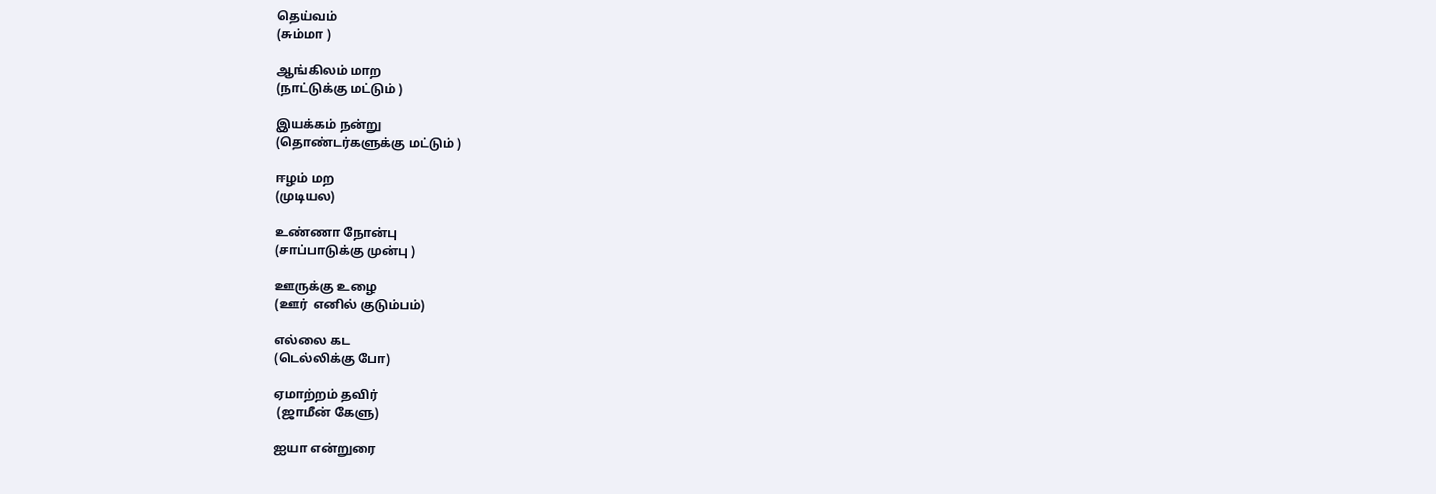தெய்வம்
(சும்மா )

ஆங்கிலம் மாற
(நாட்டுக்கு மட்டும் )

இயக்கம் நன்று
(தொண்டர்களுக்கு மட்டும் )

ஈழம் மற
(முடியல)

உண்ணா நோன்பு
(சாப்பாடுக்கு முன்பு )

ஊருக்கு உழை
(ஊர்  எனில் குடும்பம்)

எல்லை கட
(டெல்லிக்கு போ)

ஏமாற்றம் தவிர்
 (ஜாமீன் கேளு)

ஐயா என்றுரை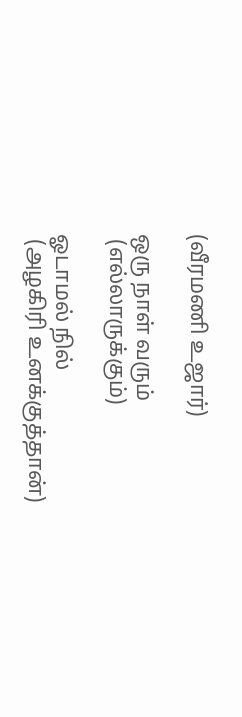(வீரமணி உஜார்)

ஒரு நாள் வரும்
 (எல்லாருக்கும்)

ஓடாமல் நில்
 (அழகிரி உனக்குத்தான்)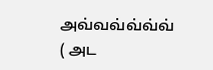அவ்வவ்வ்வ்வ்
( அட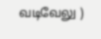வடிவேலு )